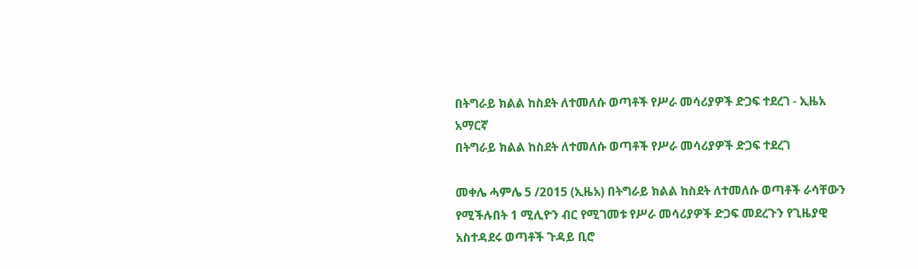በትግራይ ክልል ከስደት ለተመለሱ ወጣቶች የሥራ መሳሪያዎች ድጋፍ ተደረገ - ኢዜአ አማርኛ
በትግራይ ክልል ከስደት ለተመለሱ ወጣቶች የሥራ መሳሪያዎች ድጋፍ ተደረገ

መቀሌ ሓምሌ 5 /2015 (ኢዜአ) በትግራይ ክልል ከስደት ለተመለሱ ወጣቶች ራሳቸውን የሚችሉበት 1 ሚሊዮን ብር የሚገመቱ የሥራ መሳሪያዎች ድጋፍ መደረጉን የጊዜያዊ አስተዳደሩ ወጣቶች ጉዳይ ቢሮ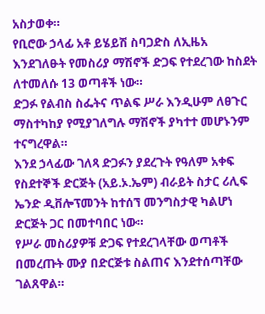አስታወቀ።
የቢሮው ኃላፊ አቶ ይሄይሽ ስባጋድስ ለኢዜአ እንደገለፁት የመስሪያ ማሽኖች ድጋፍ የተደረገው ከስደት ለተመለሱ 13 ወጣቶች ነው።
ድጋፉ የልብስ ስፌትና ጥልፍ ሥራ እንዲሁም ለፀጉር ማስተካከያ የሚያገለግሉ ማሽኖች ያካተተ መሆኑንም ተናግረዋል።
እንደ ኃላፊው ገለጻ ድጋፉን ያደረጉት የዓለም አቀፍ የስደተኞች ድርጅት (አይ.ኦ.ኤም) ብራይት ስታር ሪሊፍ ኤንድ ዲቨሎፕመንት ከተሰኘ መንግስታዊ ካልሆነ ድርጅት ጋር በመተባበር ነው።
የሥራ መስሪያዎቹ ድጋፍ የተደረገላቸው ወጣቶች በመረጡት ሙያ በድርጅቱ ስልጠና እንደተሰጣቸው ገልጸዋል።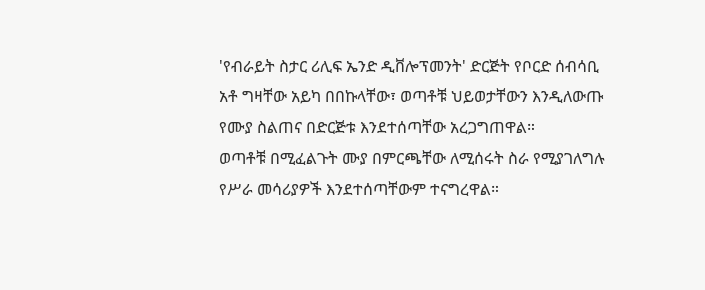'የብራይት ስታር ሪሊፍ ኤንድ ዲቨሎፕመንት' ድርጅት የቦርድ ሰብሳቢ አቶ ግዛቸው አይካ በበኩላቸው፣ ወጣቶቹ ህይወታቸውን እንዲለውጡ የሙያ ስልጠና በድርጅቱ እንደተሰጣቸው አረጋግጠዋል።
ወጣቶቹ በሚፈልጉት ሙያ በምርጫቸው ለሚሰሩት ስራ የሚያገለግሉ የሥራ መሳሪያዎች እንደተሰጣቸውም ተናግረዋል።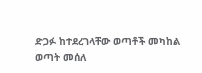ድጋፉ ከተደረገላቸው ወጣቶች መካከል ወጣት መሰለ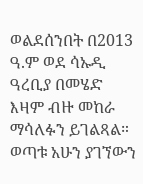ወልደሰንበት በ2013 ዓ.ም ወደ ሳኡዲ ዓረቢያ በመሄድ እዛም ብዙ መከራ ማሳለፉን ይገልጻል።
ወጣቱ አሁን ያገኘውን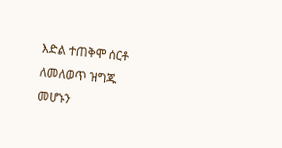እድል ተጠቅሞ ሰርቶ ለመለወጥ ዝግጁ መሆኑን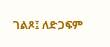ገልጾ፤ ለድጋፍም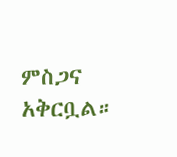ምስጋና አቅርቧል።